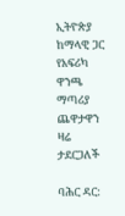ኢትዮጵያ ከማላዊ ጋር የአፍሪካ ዋንጫ ማጣሪያ ጨዋታዋን ዛሬ ታደርጋለች

ባሕር ዳር: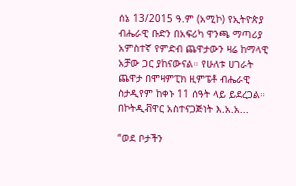ሰኔ 13/2015 ዓ.ም (አሚኮ) የኢትዮጵያ ብሔራዊ ቡድን በአፍሪካ ዋንጫ ማጣሪያ አምስተኛ የምድብ ጨዋታውን ዛሬ ከማላዊ አቻው ጋር ያከናውናል። የሁለቱ ሀገራት ጨዋታ በሞዛምፒክ ዚምፔቶ ብሔራዊ ስታዲየም ከቀኑ 11 ሰዓት ላይ ይደረጋል። በኮትዲቭዋር አስተናጋጅነት እ.አ.አ...

“ወደ ቦታችን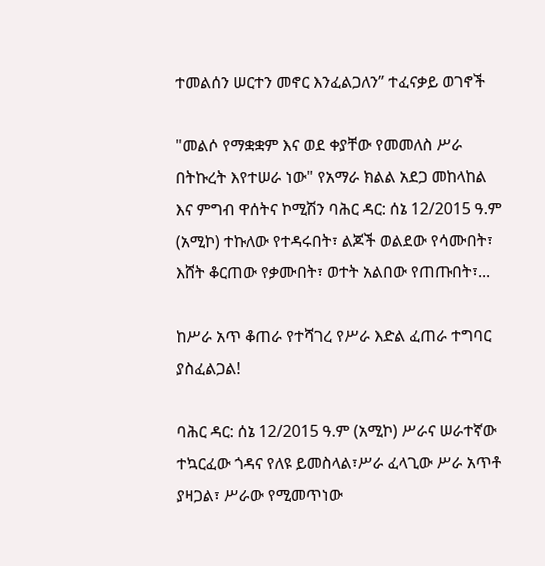ተመልሰን ሠርተን መኖር እንፈልጋለን” ተፈናቃይ ወገኖች

"መልሶ የማቋቋም እና ወደ ቀያቸው የመመለስ ሥራ በትኩረት እየተሠራ ነው" የአማራ ክልል አደጋ መከላከል እና ምግብ ዋሰትና ኮሚሽን ባሕር ዳር: ሰኔ 12/2015 ዓ.ም (አሚኮ) ተኩለው የተዳሩበት፣ ልጆች ወልደው የሳሙበት፣ እሸት ቆርጠው የቃሙበት፣ ወተት አልበው የጠጡበት፣...

ከሥራ አጥ ቆጠራ የተሻገረ የሥራ እድል ፈጠራ ተግባር ያስፈልጋል!

ባሕር ዳር: ሰኔ 12/2015 ዓ.ም (አሚኮ) ሥራና ሠራተኛው ተኳርፈው ጎዳና የለዩ ይመስላል፣ሥራ ፈላጊው ሥራ አጥቶ ያዛጋል፣ ሥራው የሚመጥነው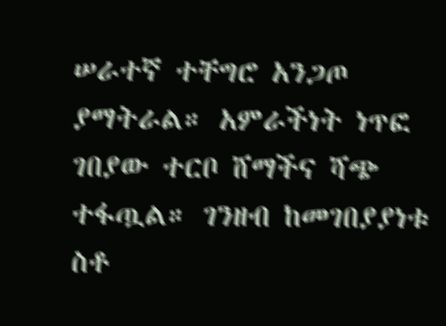ሠራተኛ ተቸግሮ አንጋጦ ያማትራል። አምራችነት ነጥፎ ገበያው ተርቦ ሸማችና ሻጭ ተፋጧል። ገንዘብ ከመገበያያነቱ ስቶ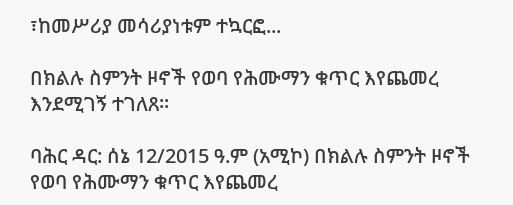፣ከመሥሪያ መሳሪያነቱም ተኳርፎ...

በክልሉ ስምንት ዞኖች የወባ የሕሙማን ቁጥር እየጨመረ እንደሚገኝ ተገለጸ፡፡

ባሕር ዳር: ሰኔ 12/2015 ዓ.ም (አሚኮ) በክልሉ ስምንት ዞኖች የወባ የሕሙማን ቁጥር እየጨመረ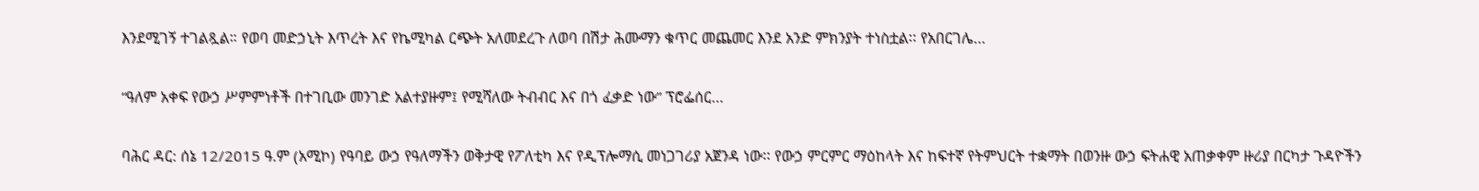እንደሚገኝ ተገልጿል። የወባ መድኃኒት እጥረት እና የኬሚካል ርጭት አለመደረጉ ለወባ በሽታ ሕሙማን ቁጥር መጨመር እንደ አንድ ምክንያት ተነስቷል፡፡ የአበርገሌ...

“ዓለም አቀፍ የውኃ ሥምምነቶች በተገቢው መንገድ አልተያዙም፤ የሚሻለው ትብብር እና በጎ ፈቃድ ነው” ፕሮፌሰር...

ባሕር ዳር: ሰኔ 12/2015 ዓ.ም (አሚኮ) የዓባይ ውኃ የዓለማችን ወቅታዊ የፖለቲካ እና የዲፕሎማሲ መነጋገሪያ አጀንዳ ነው፡፡ የውኃ ምርምር ማዕከላት እና ከፍተኛ የትምህርት ተቋማት በወንዙ ውኃ ፍትሐዊ አጠቃቀም ዙሪያ በርካታ ጉዳዮችን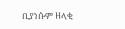ቢያነሱም ዘላቂ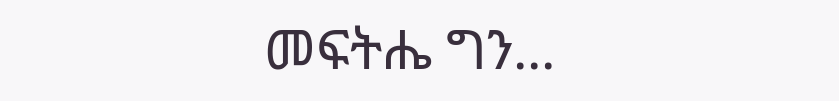መፍትሔ ግን...